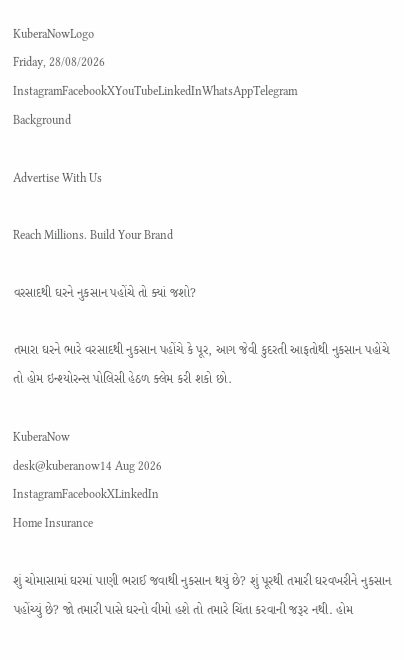KuberaNowLogo
Friday, 28/08/2026
InstagramFacebookXYouTubeLinkedInWhatsAppTelegram
Background

Advertise With Us

Reach Millions. Build Your Brand

વરસાદથી ઘરને નુકસાન પહોંચે તો ક્યાં જશો?

તમારા ઘરને ભારે વરસાદથી નુકસાન પહોંચે કે પૂર, આગ જેવી કુદરતી આફતોથી નુકસાન પહોંચે તો હોમ ઇન્શ્યોરન્સ પોલિસી હેઠળ ક્લેમ કરી શકો છો.

KuberaNow
desk@kuberanow14 Aug 2026
InstagramFacebookXLinkedIn
Home Insurance

શું ચોમાસામાં ઘરમાં પાણી ભરાઈ જવાથી નુકસાન થયું છે? શું પૂરથી તમારી ઘરવખરીને નુકસાન પહોંચ્યું છે? જો તમારી પાસે ઘરનો વીમો હશે તો તમારે ચિંતા કરવાની જરૂર નથી. હોમ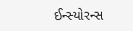ઈન્સ્યોરન્સ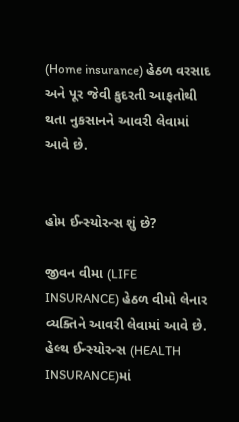(Home insurance) હેઠળ વરસાદ અને પૂર જેવી કુદરતી આફતોથી થતા નુકસાનને આવરી લેવામાં આવે છે.


હોમ ઈન્સ્યોરન્સ શું છે?

જીવન વીમા (LIFE INSURANCE) હેઠળ વીમો લેનાર વ્યક્તિને આવરી લેવામાં આવે છે. હેલ્થ ઈન્સ્યોરન્સ (HEALTH INSURANCE)માં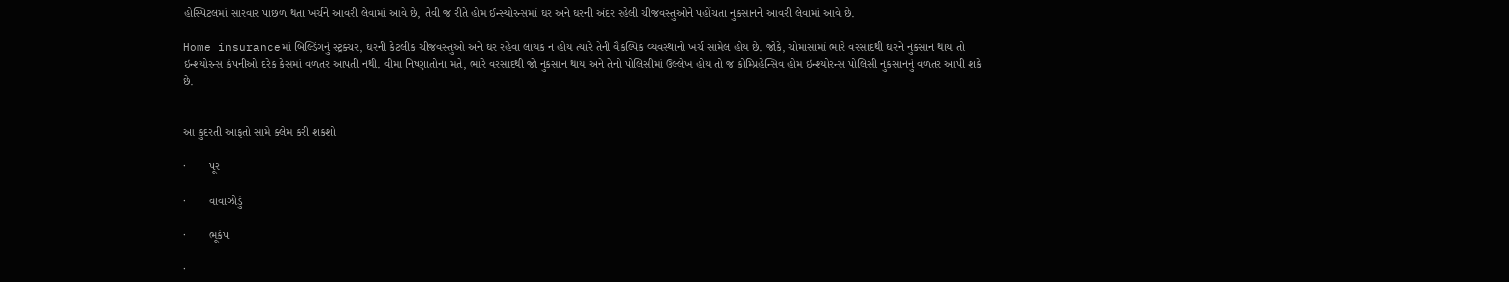હોસ્પિટલમાં સારવાર પાછળ થતા ખર્ચને આવરી લેવામાં આવે છે, તેવી જ રીતે હોમ ઈન્સ્યોરન્સમાં ઘર અને ઘરની અંદર રહેલી ચીજવસ્તુઓને પહોંચતા નુકસાનને આવરી લેવામાં આવે છે.

Home insuranceમાં બિલ્ડિંગનું સ્ટ્રક્ચર, ઘરની કેટલીક ચીજવસ્તુઓ અને ઘર રહેવા લાયક ન હોય ત્યારે તેની વૈકલ્પિક વ્યવસ્થાનો ખર્ચ સામેલ હોય છે. જોકે, ચોમાસામાં ભારે વરસાદથી ઘરને નુકસાન થાય તો ઇન્શ્યોરન્સ કંપનીઓ દરેક કેસમાં વળતર આપતી નથી. વીમા નિષ્ણાતોના મતે, ભારે વરસાદથી જો નુકસાન થાય અને તેનો પોલિસીમાં ઉલ્લેખ હોય તો જ કોમ્પ્રિહેન્સિવ હોમ ઇન્શ્યોરન્સ પોલિસી નુકસાનનું વળતર આપી શકે છે.


આ કુદરતી આફતો સામે ક્લેમ કરી શકશો

·       પૂર

·       વાવાઝોડું

·       ભૂકંપ

·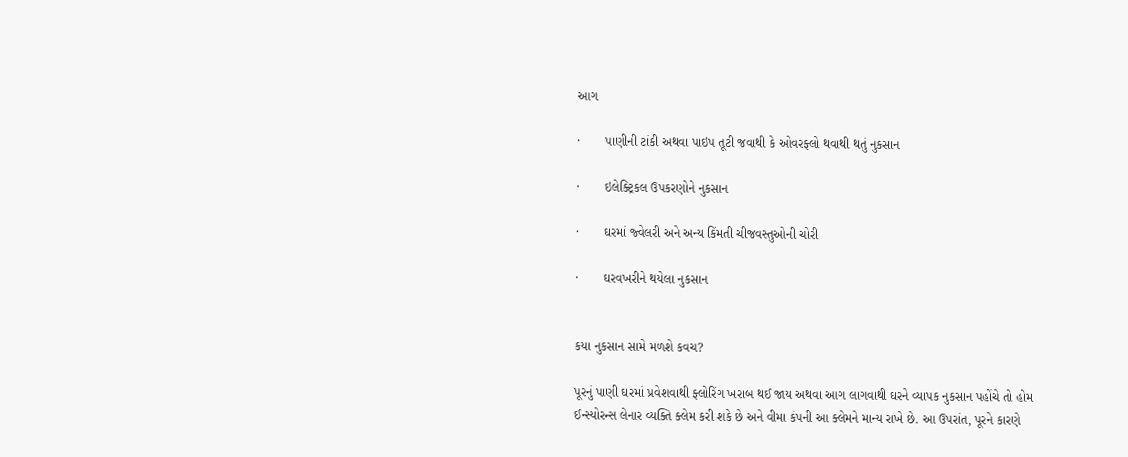આગ

·       પાણીની ટાંકી અથવા પાઇપ તૂટી જવાથી કે ઓવરફ્લો થવાથી થતું નુકસાન

·       ઇલેક્ટ્રિકલ ઉપકરણોને નુકસાન

·       ઘરમાં જ્વેલરી અને અન્ય કિંમતી ચીજવસ્તુઓની ચોરી

·       ઘરવખરીને થયેલા નુકસાન


કયા નુકસાન સામે મળશે કવચ?

પૂરનું પાણી ઘરમાં પ્રવેશવાથી ફ્લોરિંગ ખરાબ થઈ જાય અથવા આગ લાગવાથી ઘરને વ્યાપક નુકસાન પહોંચે તો હોમ ઈન્સ્યોરન્સ લેનાર વ્યક્તિ ક્લેમ કરી શકે છે અને વીમા કંપની આ ક્લેમને માન્ય રાખે છે. આ ઉપરાંત, પૂરને કારણે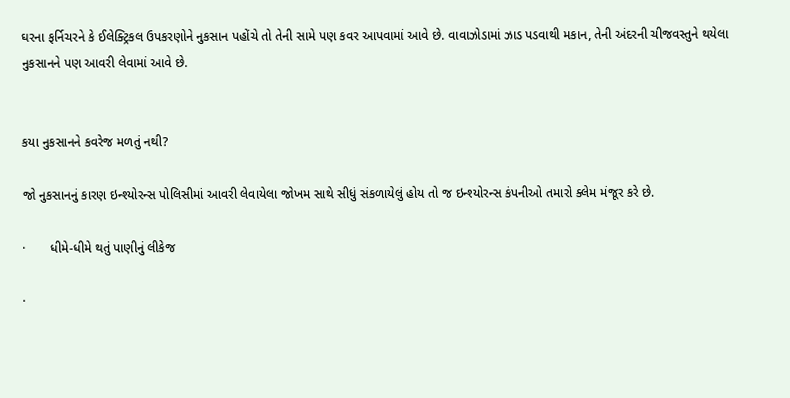ઘરના ફર્નિચરને કે ઈલેક્ટ્રિકલ ઉપકરણોને નુકસાન પહોંચે તો તેની સામે પણ કવર આપવામાં આવે છે. વાવાઝોડામાં ઝાડ પડવાથી મકાન, તેની અંદરની ચીજવસ્તુને થયેલા નુકસાનને પણ આવરી લેવામાં આવે છે.


કયા નુકસાનને કવરેજ મળતું નથી?

જો નુકસાનનું કારણ ઇન્શ્યોરન્સ પોલિસીમાં આવરી લેવાયેલા જોખમ સાથે સીધું સંકળાયેલું હોય તો જ ઇન્શ્યોરન્સ કંપનીઓ તમારો ક્લેમ મંજૂર કરે છે.

·       ધીમે-ધીમે થતું પાણીનું લીકેજ

·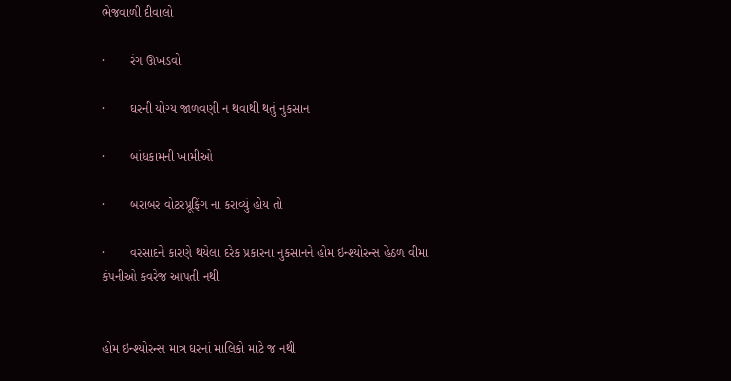ભેજવાળી દીવાલો

·       રંગ ઊખડવો

·       ઘરની યોગ્ય જાળવણી ન થવાથી થતું નુકસાન

·       બાંધકામની ખામીઓ

·       બરાબર વોટરપ્રૂફિંગ ના કરાવ્યું હોય તો

·       વરસાદને કારણે થયેલા દરેક પ્રકારના નુકસાનને હોમ ઇન્શ્યોરન્સ હેઠળ વીમા કંપનીઓ કવરેજ આપતી નથી


હોમ ઇન્શ્યોરન્સ માત્ર ઘરનાં માલિકો માટે જ નથી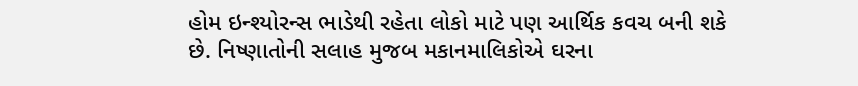હોમ ઇન્શ્યોરન્સ ભાડેથી રહેતા લોકો માટે પણ આર્થિક કવચ બની શકે છે. નિષ્ણાતોની સલાહ મુજબ મકાનમાલિકોએ ઘરના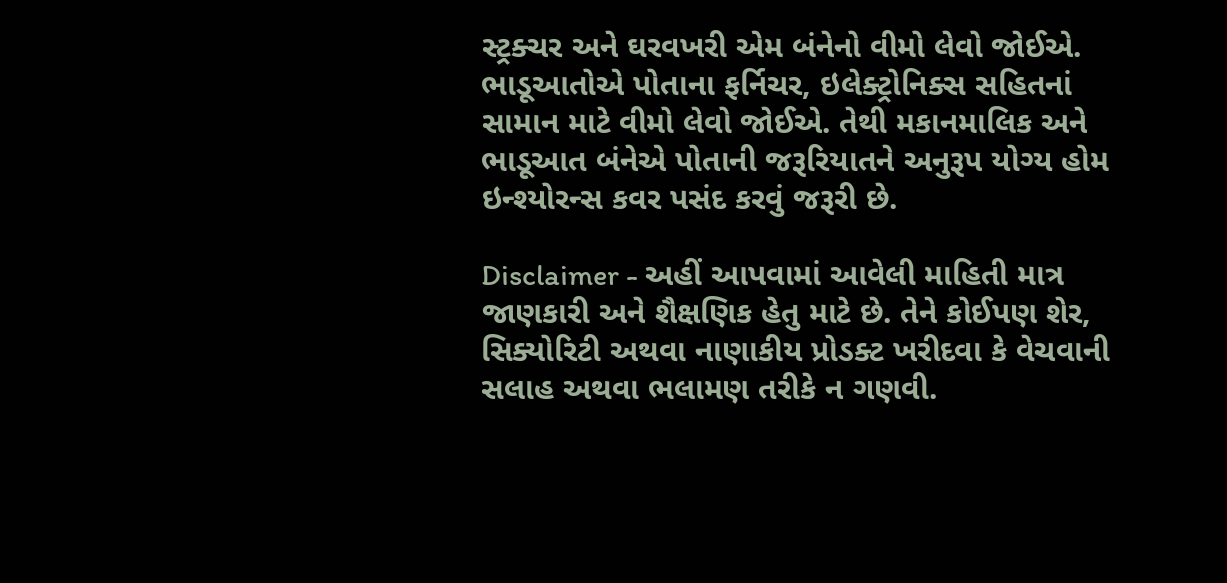સ્ટ્રક્ચર અને ઘરવખરી એમ બંનેનો વીમો લેવો જોઈએ. ભાડૂઆતોએ પોતાના ફર્નિચર, ઇલેક્ટ્રોનિક્સ સહિતનાં સામાન માટે વીમો લેવો જોઈએ. તેથી મકાનમાલિક અને ભાડૂઆત બંનેએ પોતાની જરૂરિયાતને અનુરૂપ યોગ્ય હોમ ઇન્શ્યોરન્સ કવર પસંદ કરવું જરૂરી છે.

Disclaimer - અહીં આપવામાં આવેલી માહિતી માત્ર જાણકારી અને શૈક્ષણિક હેતુ માટે છે. તેને કોઈપણ શેર, સિક્યોરિટી અથવા નાણાકીય પ્રોડક્ટ ખરીદવા કે વેચવાની સલાહ અથવા ભલામણ તરીકે ન ગણવી.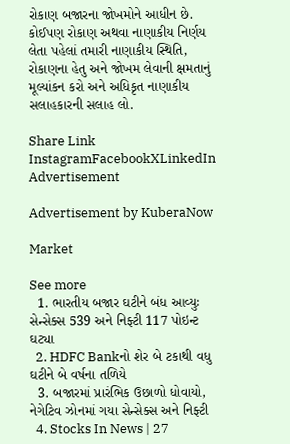રોકાણ બજારના જોખમોને આધીન છે. કોઈપણ રોકાણ અથવા નાણાકીય નિર્ણય લેતા પહેલાં તમારી નાણાકીય સ્થિતિ, રોકાણના હેતુ અને જોખમ લેવાની ક્ષમતાનું મૂલ્યાંકન કરો અને અધિકૃત નાણાકીય સલાહકારની સલાહ લો.

Share Link
InstagramFacebookXLinkedIn
Advertisement

Advertisement by KuberaNow

Market

See more
  1. ભારતીય બજાર ઘટીને બંધ આવ્યુઃ સેન્સેક્સ 539 અને નિફ્ટી 117 પોઇન્ટ ઘટ્યા
  2. HDFC Bankનો શેર બે ટકાથી વધુ ઘટીને બે વર્ષના તળિયે
  3. બજારમાં પ્રારંભિક ઉછાળો ધોવાયો, નેગેટિવ ઝોનમાં ગયા સેન્સેક્સ અને નિફ્ટી
  4. Stocks In News | 27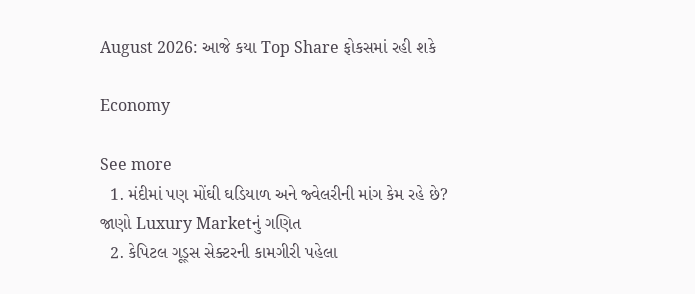August 2026: આજે કયા Top Share ફોકસમાં રહી શકે

Economy

See more
  1. મંદીમાં પણ મોંઘી ઘડિયાળ અને જ્વેલરીની માંગ કેમ રહે છે? જાણો Luxury Marketનું ગણિત
  2. કેપિટલ ગૂડ્સ સેક્ટરની કામગીરી પહેલા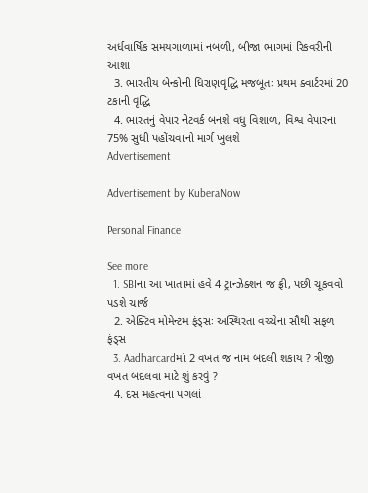અર્ધવાર્ષિક સમયગાળામાં નબળી, બીજા ભાગમાં રિકવરીની આશા
  3. ભારતીય બેન્કોની ધિરાણવૃદ્ધિ મજબૂતઃ પ્રથમ ક્વાર્ટરમાં 20 ટકાની વૃદ્ધિ
  4. ભારતનું વેપાર નેટવર્ક બનશે વધુ વિશાળ, વિશ્વ વેપારના 75% સુધી પહોંચવાનો માર્ગ ખુલશે
Advertisement

Advertisement by KuberaNow

Personal Finance

See more
  1. SBIના આ ખાતામાં હવે 4 ટ્રાન્ઝેક્શન જ ફ્રી, પછી ચૂકવવો પડશે ચાર્જ
  2. એક્ટિવ મોમેન્ટમ ફંડ્સઃ અસ્થિરતા વચ્ચેના સૌથી સફળ ફંડ્સ
  3. Aadharcardમાં 2 વખત જ નામ બદલી શકાય ? ત્રીજી વખત બદલવા માટે શું કરવું ?
  4. દસ મહત્વના પગલાં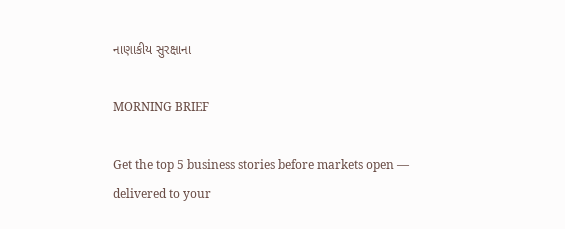નાણાકીય સુરક્ષાના

MORNING BRIEF

Get the top 5 business stories before markets open — delivered to your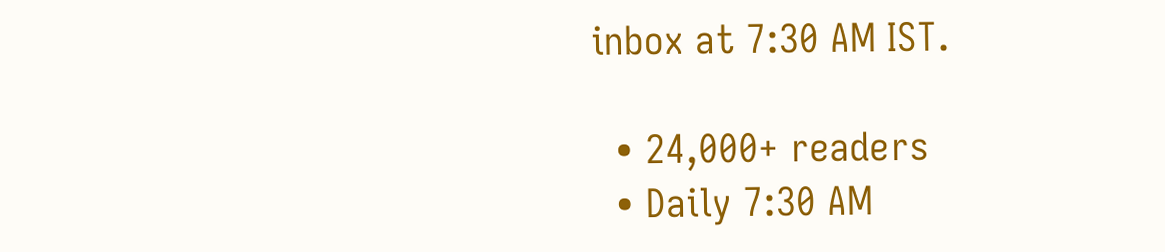inbox at 7:30 AM IST.

  • 24,000+ readers
  • Daily 7:30 AM